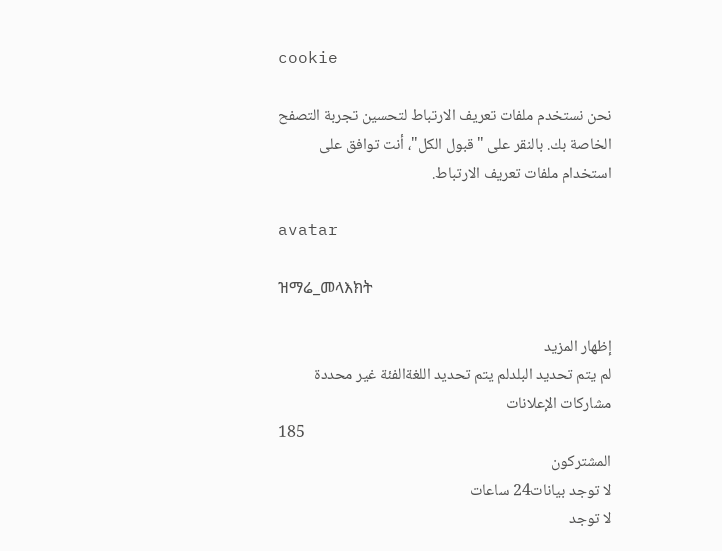cookie

نحن نستخدم ملفات تعريف الارتباط لتحسين تجربة التصفح الخاصة بك. بالنقر على "قبول الكل"، أنت توافق على استخدام ملفات تعريف الارتباط.

avatar

ዝማሬ_መላእክት

إظهار المزيد
لم يتم تحديد البلدلم يتم تحديد اللغةالفئة غير محددة
مشاركات الإعلانات
185
المشتركون
لا توجد بيانات24 ساعات
لا توجد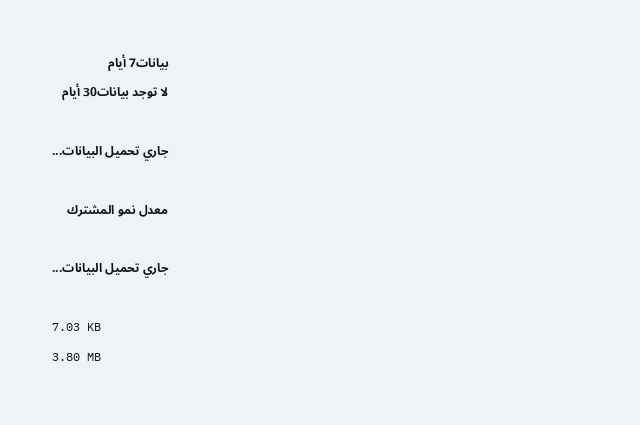بيانات7 أيام
لا توجد بيانات30 أيام

جاري تحميل البيانات...

معدل نمو المشترك

جاري تحميل البيانات...

7.03 KB
3.80 MB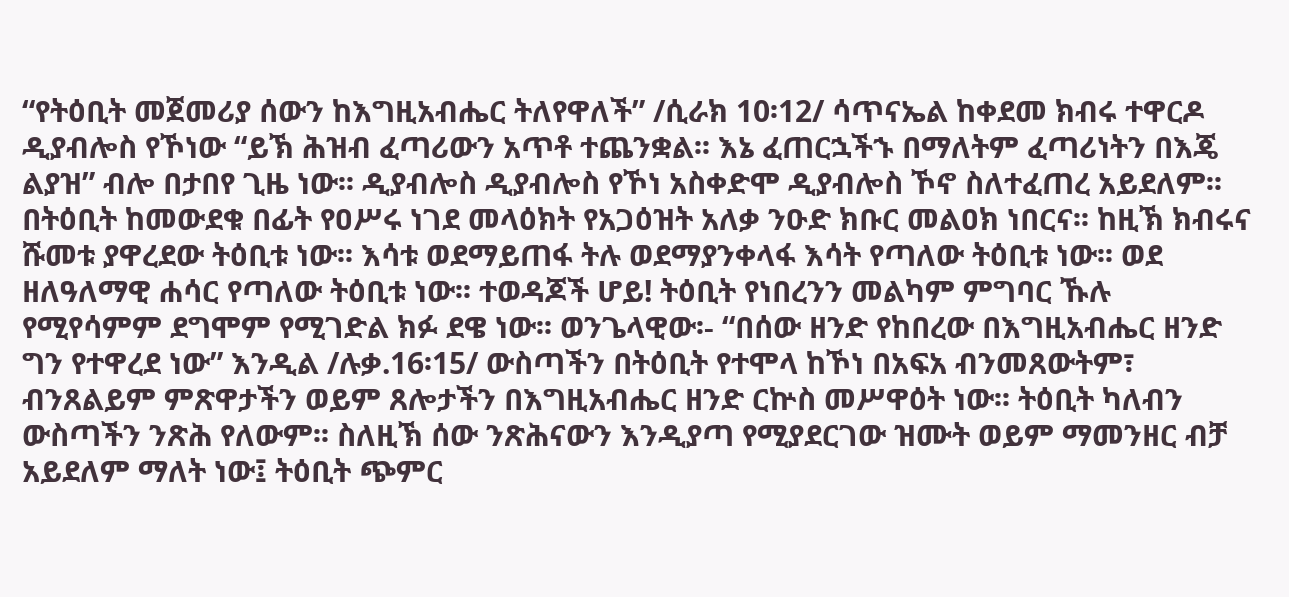“የትዕቢት መጀመሪያ ሰውን ከእግዚአብሔር ትለየዋለች” /ሲራክ 10፡12/ ሳጥናኤል ከቀደመ ክብሩ ተዋርዶ ዲያብሎስ የኾነው “ይኽ ሕዝብ ፈጣሪውን አጥቶ ተጨንቋል፡፡ እኔ ፈጠርኋችኁ በማለትም ፈጣሪነትን በእጄ ልያዝ” ብሎ በታበየ ጊዜ ነው፡፡ ዲያብሎስ ዲያብሎስ የኾነ አስቀድሞ ዲያብሎስ ኾኖ ስለተፈጠረ አይደለም፡፡ በትዕቢት ከመውደቁ በፊት የዐሥሩ ነገደ መላዕክት የአጋዕዝት አለቃ ንዑድ ክቡር መልዐክ ነበርና፡፡ ከዚኽ ክብሩና ሹመቱ ያዋረደው ትዕቢቱ ነው፡፡ እሳቱ ወደማይጠፋ ትሉ ወደማያንቀላፋ እሳት የጣለው ትዕቢቱ ነው፡፡ ወደ ዘለዓለማዊ ሐሳር የጣለው ትዕቢቱ ነው፡፡ ተወዳጆች ሆይ! ትዕቢት የነበረንን መልካም ምግባር ኹሉ የሚየሳምም ደግሞም የሚገድል ክፉ ደዌ ነው፡፡ ወንጌላዊው፡- “በሰው ዘንድ የከበረው በእግዚአብሔር ዘንድ ግን የተዋረደ ነው” እንዲል /ሉቃ.16፡15/ ውስጣችን በትዕቢት የተሞላ ከኾነ በአፍአ ብንመጸውትም፣ ብንጸልይም ምጽዋታችን ወይም ጸሎታችን በእግዚአብሔር ዘንድ ርኵስ መሥዋዕት ነው፡፡ ትዕቢት ካለብን ውስጣችን ንጽሕ የለውም፡፡ ስለዚኽ ሰው ንጽሕናውን እንዲያጣ የሚያደርገው ዝሙት ወይም ማመንዘር ብቻ አይደለም ማለት ነው፤ ትዕቢት ጭምር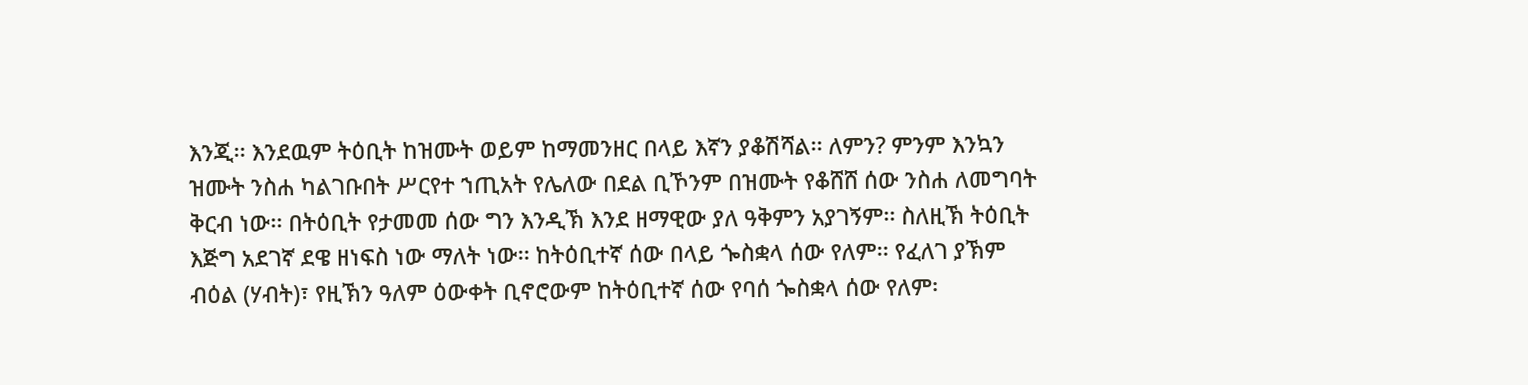እንጂ፡፡ እንደዉም ትዕቢት ከዝሙት ወይም ከማመንዘር በላይ እኛን ያቆሽሻል፡፡ ለምን? ምንም እንኳን ዝሙት ንስሐ ካልገቡበት ሥርየተ ኀጢአት የሌለው በደል ቢኾንም በዝሙት የቆሸሸ ሰው ንስሐ ለመግባት ቅርብ ነው፡፡ በትዕቢት የታመመ ሰው ግን እንዲኽ እንደ ዘማዊው ያለ ዓቅምን አያገኝም፡፡ ስለዚኽ ትዕቢት እጅግ አደገኛ ደዌ ዘነፍስ ነው ማለት ነው፡፡ ከትዕቢተኛ ሰው በላይ ጐስቋላ ሰው የለም፡፡ የፈለገ ያኽም ብዕል (ሃብት)፣ የዚኽን ዓለም ዕውቀት ቢኖሮውም ከትዕቢተኛ ሰው የባሰ ጐስቋላ ሰው የለም፡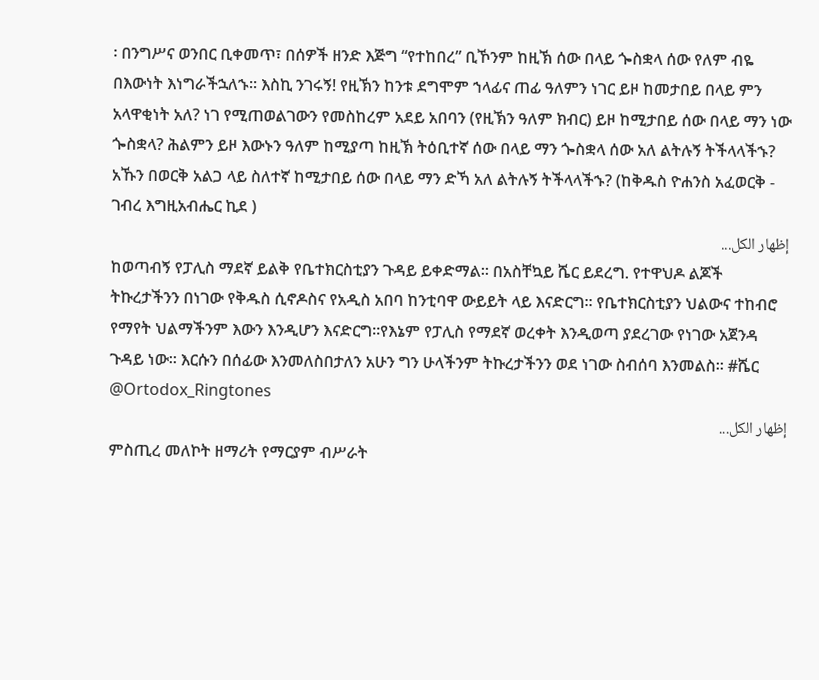፡ በንግሥና ወንበር ቢቀመጥ፣ በሰዎች ዘንድ እጅግ “የተከበረ” ቢኾንም ከዚኽ ሰው በላይ ጐስቋላ ሰው የለም ብዬ በእውነት እነግራችኋለኁ፡፡ እስኪ ንገሩኝ! የዚኽን ከንቱ ደግሞም ኀላፊና ጠፊ ዓለምን ነገር ይዞ ከመታበይ በላይ ምን አላዋቂነት አለ? ነገ የሚጠወልገውን የመስከረም አደይ አበባን (የዚኽን ዓለም ክብር) ይዞ ከሚታበይ ሰው በላይ ማን ነው ጐስቋላ? ሕልምን ይዞ እውኑን ዓለም ከሚያጣ ከዚኽ ትዕቢተኛ ሰው በላይ ማን ጐስቋላ ሰው አለ ልትሉኝ ትችላላችኁ? አኹን በወርቅ አልጋ ላይ ስለተኛ ከሚታበይ ሰው በላይ ማን ድኻ አለ ልትሉኝ ትችላላችኁ? (ከቅዱስ ዮሐንስ አፈወርቅ - ገብረ እግዚአብሔር ኪደ )
إظهار الكل...
ከወጣብኝ የፓሊስ ማደኛ ይልቅ የቤተክርስቲያን ጉዳይ ይቀድማል። በአስቸኳይ ሼር ይደረግ. የተዋህዶ ልጆች ትኩረታችንን በነገው የቅዱስ ሲኖዶስና የአዲስ አበባ ከንቲባዋ ውይይት ላይ እናድርግ። የቤተክርስቲያን ህልውና ተከብሮ የማየት ህልማችንም እውን እንዲሆን እናድርግ።የእኔም የፓሊስ የማደኛ ወረቀት እንዲወጣ ያደረገው የነገው አጀንዳ ጉዳይ ነው። እርሱን በሰፊው እንመለስበታለን አሁን ግን ሁላችንም ትኩረታችንን ወደ ነገው ስብሰባ እንመልስ። #ሼር @Ortodox_Ringtones
إظهار الكل...
ምስጢረ መለኮት ዘማሪት የማርያም ብሥራት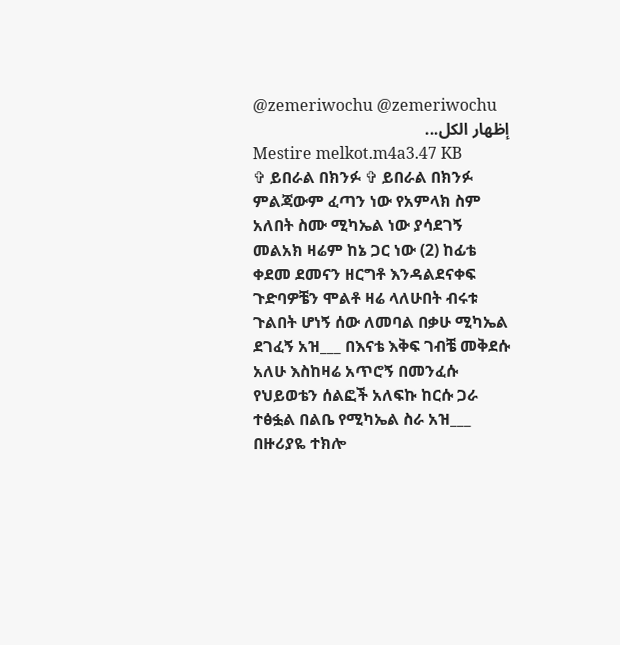@zemeriwochu @zemeriwochu
إظهار الكل...
Mestire melkot.m4a3.47 KB
✞ ይበራል በክንፉ ✞ ይበራል በክንፉ ምልጃውም ፈጣን ነው የአምላክ ስም አለበት ስሙ ሚካኤል ነው ያሳደገኝ መልአክ ዛሬም ከኔ ጋር ነው (2) ከፊቴ ቀደመ ደመናን ዘርግቶ እንዳልደናቀፍ ጉድባዎቼን ሞልቶ ዛሬ ላለሁበት ብሩቱ ጉልበት ሆነኝ ሰው ለመባል በቃሁ ሚካኤል ደገፈኝ አዝ___ በእናቴ እቅፍ ገብቼ መቅደሱ አለሁ እስከዛሬ አጥሮኝ በመንፈሱ የህይወቴን ሰልፎች አለፍኩ ከርሱ ጋራ ተፅፏል በልቤ የሚካኤል ስራ አዝ___ በዙሪያዬ ተክሎ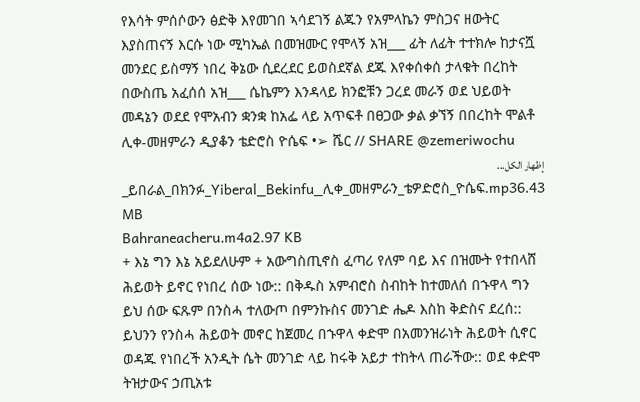የእሳት ምሰሶውን ፅድቅ እየመገበ ኣሳደገኝ ልጁን የአምላኬን ምስጋና ዘውትር እያስጠናኝ እርሱ ነው ሚካኤል በመዝሙር የሞላኝ አዝ___ ፊት ለፊት ተተክሎ ከታናሿ መንደር ይስማኝ ነበረ ቅኔው ሲደረደር ይወስደኛል ደጁ እየቀሰቀሰ ታላቁት በረከት በውስጤ አፈሰሰ አዝ___ ሴኬምን እንዳላይ ክንፎቹን ጋረደ መራኝ ወደ ህይወት መዳኔን ወደደ የሞአብን ቋንቋ ከአፌ ላይ አጥፍቶ በፀጋው ቃል ቃኘኝ በበረከት ሞልቶ ሊቀ-መዘምራን ዲያቆን ቴድሮስ ዮሴፍ •➢ ሼር // SHARE @zemeriwochu
إظهار الكل...
_ይበራል_በክንፉ_Yiberal_Bekinfu_ሊቀ_መዘምራን_ቴዎድሮስ_ዮሴፍ.mp36.43 MB
Bahraneacheru.m4a2.97 KB
+ እኔ ግን እኔ አይደለሁም + አውግስጢኖስ ፈጣሪ የለም ባይ እና በዝሙት የተበላሸ ሕይወት ይኖር የነበረ ሰው ነው:: በቅዱስ አምብሮስ ስብከት ከተመለሰ በኁዋላ ግን ይህ ሰው ፍጹም በንስሓ ተለውጦ በምንኩስና መንገድ ሔዶ እስከ ቅድስና ደረሰ:: ይህንን የንስሓ ሕይወት መኖር ከጀመረ በኁዋላ ቀድሞ በአመንዝራነት ሕይወት ሲኖር ወዳጁ የነበረች አንዲት ሴት መንገድ ላይ ከሩቅ አይታ ተከትላ ጠራችው:: ወደ ቀድሞ ትዝታውና ኃጢአቱ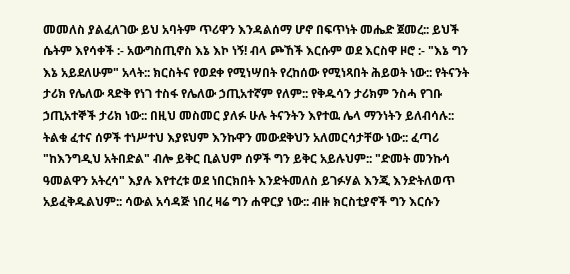መመለስ ያልፈለገው ይህ አባትም ጥሪዋን እንዳልሰማ ሆኖ በፍጥነት መሔድ ጀመረ:: ይህች ሴትም እየሳቀች :- አውግስጢኖስ እኔ እኮ ነኝ! ብላ ጮኸች እርሱም ወደ እርስዋ ዞሮ :- "እኔ ግን እኔ አይደለሁም" አላት:: ክርስትና የወደቀ የሚነሣበት የረከሰው የሚነጻበት ሕይወት ነው:: የትናንት ታሪክ የሌለው ጻድቅ የነገ ተስፋ የሌለው ኃጢአተኛም የለም:: የቅዱሳን ታሪክም ንስሓ የገቡ ኃጢአተኞች ታሪክ ነው:: በዚህ መስመር ያለፉ ሁሉ ትናንትን እየተዉ ሌላ ማንነትን ይለብሳሉ:: ትልቁ ፈተና ሰዎች ተነሥተህ እያዩህም እንኩዋን መውደቅህን አለመርሳታቸው ነው:: ፈጣሪ "ከእንግዲህ አትበድል" ብሎ ይቅር ቢልህም ሰዎች ግን ይቅር አይሉህም:: "ድመት መንኩሳ ዓመልዋን አትረሳ" እያሉ እየተረቱ ወደ ነበርክበት እንድትመለስ ይገፉሃል እንጂ እንድትለወጥ አይፈቅዱልህም:: ሳውል አሳዳጅ ነበረ ዛሬ ግን ሐዋርያ ነው:: ብዙ ክርስቲያኖች ግን እርሱን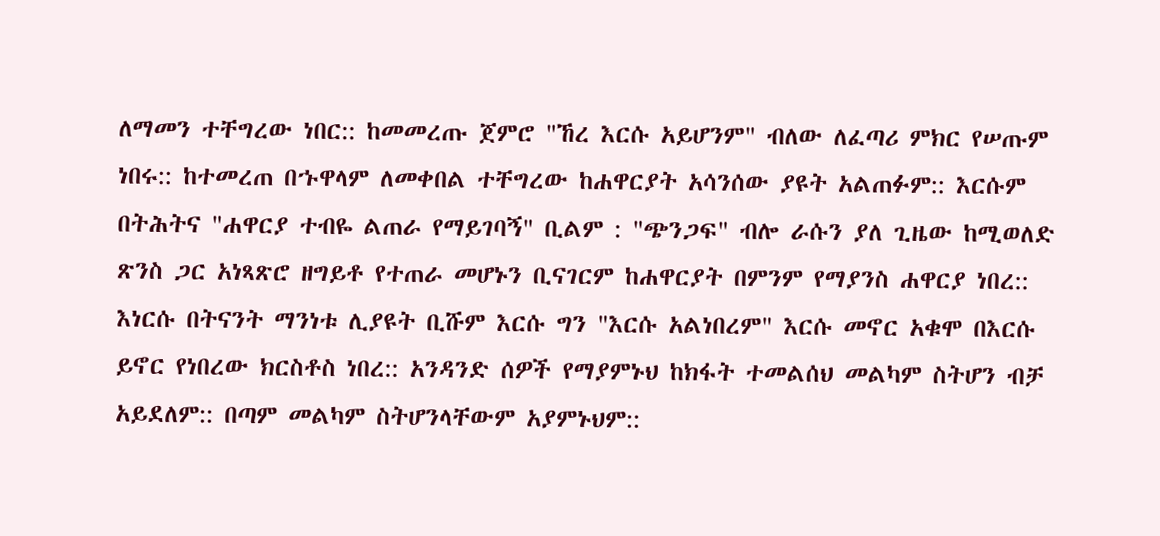ለማመን ተቸግረው ነበር:: ከመመረጡ ጀምሮ "ኸረ እርሱ አይሆንም" ብለው ለፈጣሪ ምክር የሠጡም ነበሩ:: ከተመረጠ በኁዋላም ለመቀበል ተቸግረው ከሐዋርያት አሳንሰው ያዩት አልጠፉም:: እርሱም በትሕትና "ሐዋርያ ተብዬ ልጠራ የማይገባኝ" ቢልም : "ጭንጋፍ" ብሎ ራሱን ያለ ጊዜው ከሚወለድ ጽንስ ጋር አነጻጽሮ ዘግይቶ የተጠራ መሆኑን ቢናገርም ከሐዋርያት በምንም የማያንስ ሐዋርያ ነበረ:: እነርሱ በትናንት ማንነቱ ሊያዩት ቢሹም እርሱ ግን "እርሱ አልነበረም" እርሱ መኖር አቁሞ በእርሱ ይኖር የነበረው ክርስቶስ ነበረ:: አንዳንድ ሰዎች የማያምኑህ ከክፋት ተመልሰህ መልካም ስትሆን ብቻ አይደለም:: በጣም መልካም ስትሆንላቸውም አያምኑህም::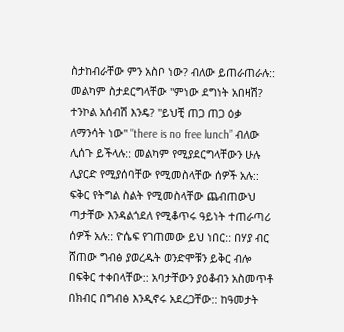ስታከብራቸው ምን አስቦ ነው? ብለው ይጠራጠራሉ:: መልካም ስታደርግላቸው "ምነው ደግነት አበዛሽ? ተንኮል አሰብሽ እንዴ? "ይህቺ ጠጋ ጠጋ ዕቃ ለማንሳት ነው" "there is no free lunch” ብለው ሊሰጉ ይችላሉ:: መልካም የሚያደርግላቸውን ሁሉ ሊያርድ የሚያሰባቸው የሚመስላቸው ሰዎች አሉ:: ፍቅር የትግል ስልት የሚመስላቸው ጨብጠውህ ጣታቸው እንዳልጎደለ የሚቆጥሩ ዓይነት ተጠራጣሪ ሰዎች አሉ:: ዮሴፍ የገጠመው ይህ ነበር:: በሃያ ብር ሸጠው ግብፅ ያወረዱት ወንድሞቹን ይቅር ብሎ በፍቅር ተቀበላቸው:: አባታቸውን ያዕቆብን አስመጥቶ በክብር በግብፅ እንዲኖሩ አደረጋቸው:: ከዓመታት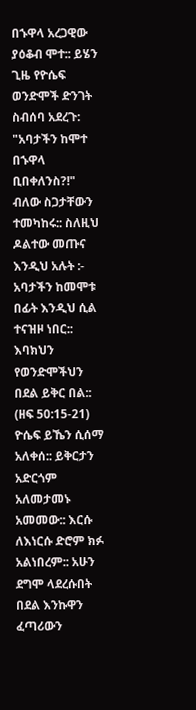በኁዋላ አረጋዊው ያዕቆብ ሞተ:: ይሄን ጊዜ የዮሴፍ ወንድሞች ድንገት ስብሰባ አደረጉ: "አባታችን ከሞተ በኁዋላ ቢበቀለንስ?!" ብለው ስጋታቸውን ተመካከሩ:: ስለዚህ ዶልተው መጡና እንዲህ አሉት :- አባታችን ከመሞቱ በፊት እንዲህ ሲል ተናዝዞ ነበር:: እባክህን የወንድሞችህን በደል ይቅር በል:: (ዘፍ 50:15-21) ዮሴፍ ይኼን ሲሰማ አለቀሰ:: ይቅርታን አድርጎም አለመታመኑ አመመው:: እርሱ ለእነርሱ ድሮም ክፉ አልነበረም:: አሁን ደግሞ ላደረሱበት በደል እንኩዋን ፈጣሪውን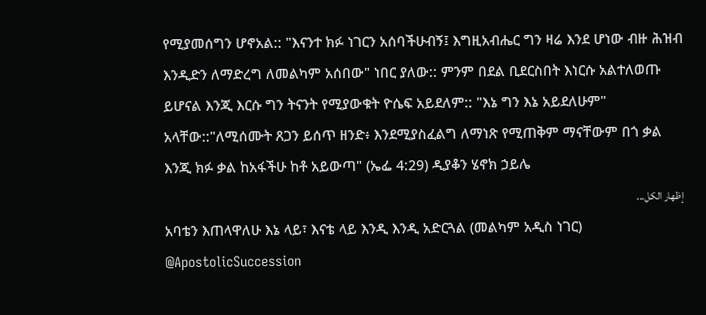የሚያመሰግን ሆኖአል:: "እናንተ ክፉ ነገርን አሰባችሁብኝ፤ እግዚአብሔር ግን ዛሬ እንደ ሆነው ብዙ ሕዝብ እንዲድን ለማድረግ ለመልካም አሰበው" ነበር ያለው:: ምንም በደል ቢደርስበት እነርሱ አልተለወጡ ይሆናል እንጂ እርሱ ግን ትናንት የሚያውቁት ዮሴፍ አይደለም:: "እኔ ግን እኔ አይደለሁም" አላቸው::"ለሚሰሙት ጸጋን ይሰጥ ዘንድ፥ እንደሚያስፈልግ ለማነጽ የሚጠቅም ማናቸውም በጎ ቃል እንጂ ክፉ ቃል ከአፋችሁ ከቶ አይውጣ" (ኤፌ 4:29) ዲያቆን ሄኖክ ኃይሌ
إظهار الكل...
አባቴን እጠላዋለሁ እኔ ላይ፣ እናቴ ላይ እንዲ እንዲ አድርጓል (መልካም አዲስ ነገር) @ApostolicSuccession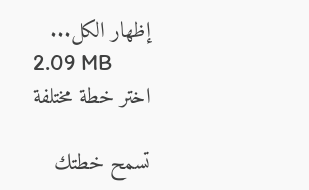إظهار الكل...
2.09 MB
اختر خطة مختلفة

تسمح خطتك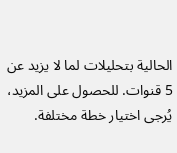الحالية بتحليلات لما لا يزيد عن 5 قنوات. للحصول على المزيد، يُرجى اختيار خطة مختلفة.